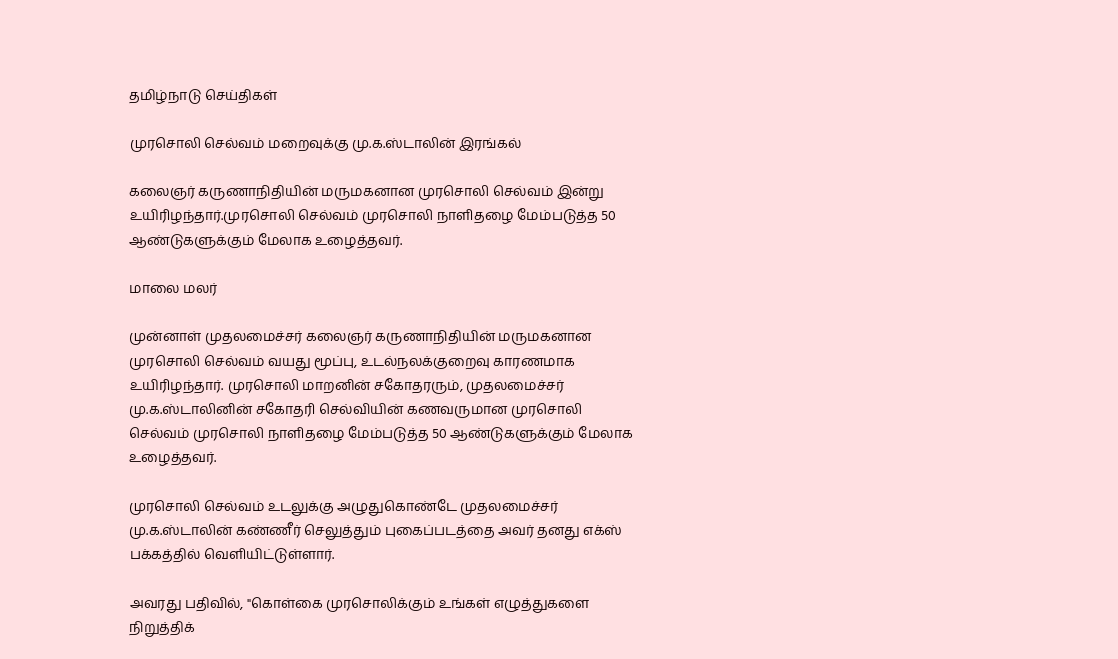தமிழ்நாடு செய்திகள்

முரசொலி செல்வம் மறைவுக்கு மு.க.ஸ்டாலின் இரங்கல்

கலைஞர் கருணாநிதியின் மருமகனான முரசொலி செல்வம் இன்று உயிரிழந்தார்.முரசொலி செல்வம் முரசொலி நாளிதழை மேம்படுத்த 50 ஆண்டுகளுக்கும் மேலாக உழைத்தவர்.

மாலை மலர்

முன்னாள் முதலமைச்சர் கலைஞர் கருணாநிதியின் மருமகனான முரசொலி செல்வம் வயது மூப்பு, உடல்நலக்குறைவு காரணமாக உயிரிழந்தார். முரசொலி மாறனின் சகோதரரும், முதலமைச்சர் மு.க.ஸ்டாலினின் சகோதரி செல்வியின் கணவருமான முரசொலி செல்வம் முரசொலி நாளிதழை மேம்படுத்த 50 ஆண்டுகளுக்கும் மேலாக உழைத்தவர்.

முரசொலி செல்வம் உடலுக்கு அழுதுகொண்டே முதலமைச்சர் மு.க.ஸ்டாலின் கண்ணீர் செலுத்தும் புகைப்படத்தை அவர் தனது எக்ஸ் பக்கத்தில் வெளியிட்டுள்ளார்.

அவரது பதிவில், "கொள்கை முரசொலிக்கும் உங்கள் எழுத்துகளை நிறுத்திக்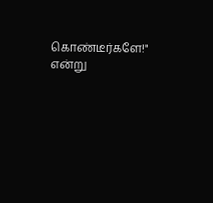கொண்டீர்களே!" என்று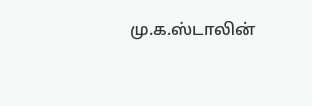மு.க.ஸ்டாலின்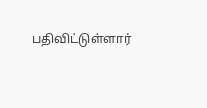பதிவிட்டுள்ளார்